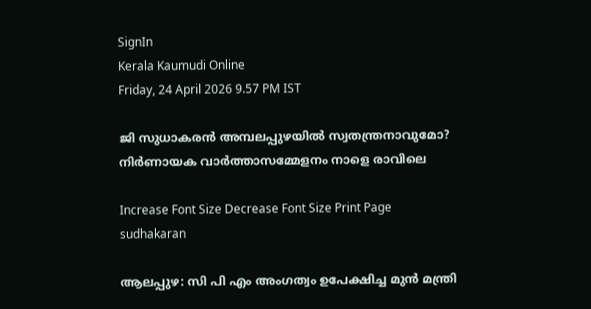SignIn
Kerala Kaumudi Online
Friday, 24 April 2026 9.57 PM IST

ജി സുധാകരൻ അമ്പലപ്പുഴയിൽ സ്വതന്ത്രനാവുമോ? നിർണായക വാർത്താസമ്മേളനം നാളെ രാവിലെ

Increase Font Size Decrease Font Size Print Page
sudhakaran

ആലപ്പുഴ: സി പി എം അംഗത്വം ഉപേക്ഷിച്ച മുൻ മന്ത്രി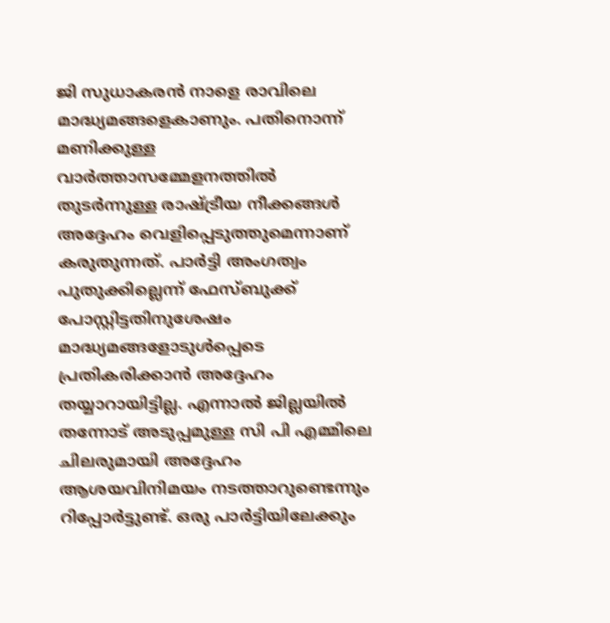ജി സുധാകരൻ നാളെ രാവിലെ മാദ്ധ്യമങ്ങളെകാണും. പതിനൊന്ന് മണിക്കുള്ള വാർത്താസമ്മേളനത്തിൽ തുടർന്നുള്ള രാഷ്ട്രീയ നീക്കങ്ങൾ അദ്ദേഹം വെളിപ്പെടുത്തുമെന്നാണ് കരുതുന്നത്. പാർട്ടി അംഗത്വം പുതുക്കില്ലെന്ന് ഫേസ്ബുക്ക് പോസ്റ്റിട്ടതിനുശേഷം മാദ്ധ്യമങ്ങളോടുൾപ്പെടെ പ്രതികരിക്കാൻ അദ്ദേഹം തയ്യാറായിട്ടില്ല. എന്നാൽ ജില്ലയിൽ തന്നോട് അടുപ്പമുള്ള സി പി എമ്മിലെ ചിലരുമായി അദ്ദേഹം ആശയവിനിമയം നടത്താറുണ്ടെന്നും റിപ്പോർട്ടുണ്ട്. ഒരു പാർട്ടിയിലേക്കും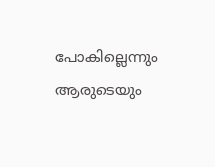പോകില്ലെന്നും ആരുടെയും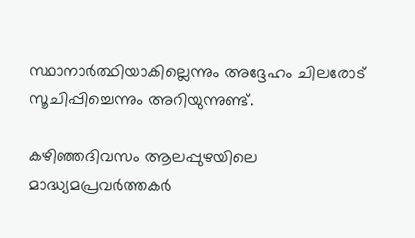സ്ഥാനാർത്ഥിയാകില്ലെന്നും അദ്ദേഹം ചിലരോട് സൂചിപ്പിച്ചെന്നും അറിയുന്നുണ്ട്.

കഴിഞ്ഞദിവസം ആലപ്പുഴയിലെ മാദ്ധ്യമപ്രവർത്തകർ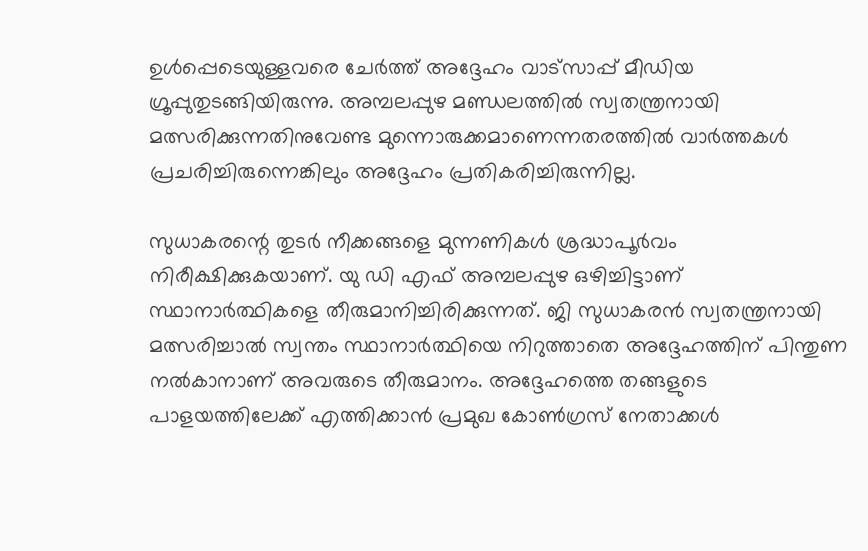ഉൾപ്പെടെയുള്ളവരെ ചേർത്ത് അദ്ദേഹം വാട്സാപ്പ് മീഡിയ ഗ്രൂപ്പുതുടങ്ങിയിരുന്നു. അമ്പലപ്പുഴ മണ്ഡലത്തിൽ സ്വതന്ത്രനായി മത്സരിക്കുന്നതിനുവേണ്ട മുന്നൊരുക്കമാണെന്നതരത്തിൽ വാർത്തകൾ പ്രചരിച്ചിരുന്നെങ്കിലും അദ്ദേഹം പ്രതികരിച്ചിരുന്നില്ല.

സുധാകരന്റെ തുടർ നീക്കങ്ങളെ മുന്നണികൾ ശ്രദ്ധാപൂർവം നിരീക്ഷിക്കുകയാണ്. യു ഡി എഫ് അമ്പലപ്പുഴ ഒഴിച്ചിട്ടാണ് സ്ഥാനാർത്ഥികളെ തീരുമാനിച്ചിരിക്കുന്നത്. ജി സുധാകരൻ സ്വതന്ത്രനായി മത്സരിച്ചാൽ സ്വന്തം സ്ഥാനാർത്ഥിയെ നിറുത്താതെ അദ്ദേഹത്തിന് പിന്തുണ നൽകാനാണ് അവരുടെ തീരുമാനം. അദ്ദേഹത്തെ തങ്ങളുടെ പാളയത്തിലേക്ക് എത്തിക്കാൻ പ്രമുഖ കോൺഗ്രസ് നേതാക്കൾ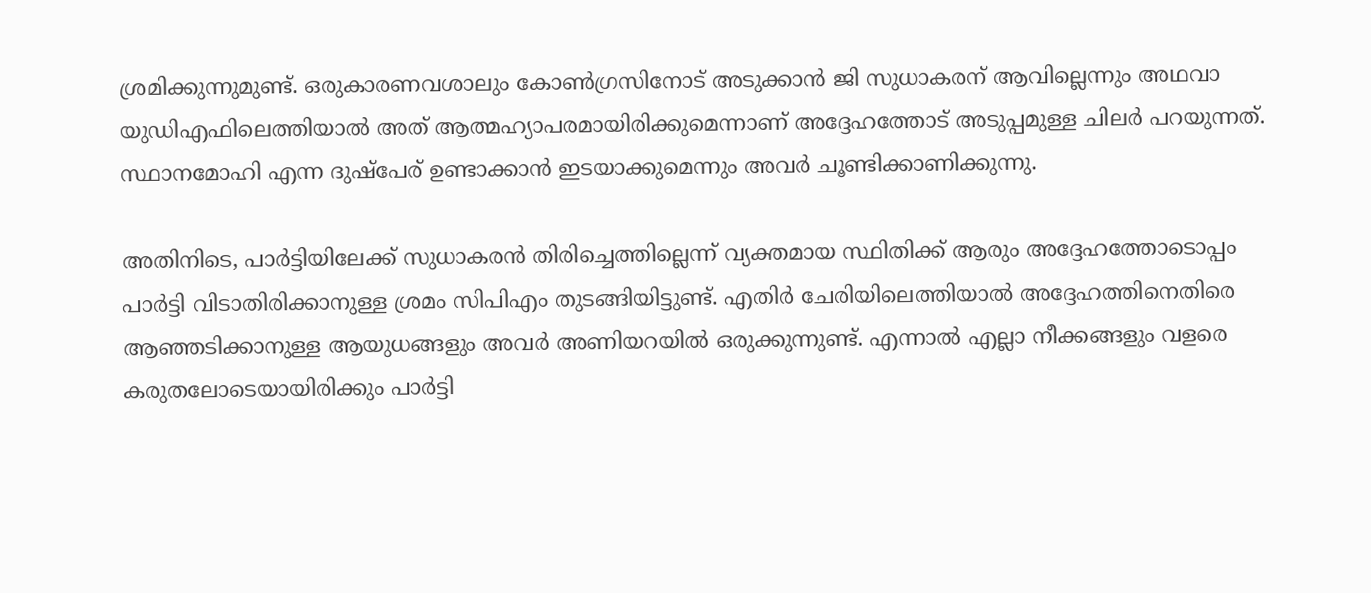ശ്രമിക്കുന്നുമുണ്ട്. ഒരുകാരണവശാലും കോൺഗ്രസിനോട് അടുക്കാൻ ജി സുധാകരന് ആവില്ലെന്നും അഥവാ യുഡിഎഫിലെത്തിയാൽ അത് ആത്മഹ്യാപരമായിരിക്കുമെന്നാണ് അദ്ദേഹത്തോട് അടുപ്പമുള്ള ചിലർ പറയുന്നത്. സ്ഥാനമോഹി എന്ന ദുഷ്പേര് ഉണ്ടാക്കാൻ ഇടയാക്കുമെന്നും അവർ ചൂണ്ടിക്കാണിക്കുന്നു.

അതിനിടെ, പാർട്ടിയിലേക്ക് സുധാകരൻ തിരിച്ചെത്തില്ലെന്ന് വ്യക്തമായ സ്ഥിതിക്ക് ആരും അദ്ദേഹത്തോടൊപ്പം പാർട്ടി വിടാതിരിക്കാനുള്ള ശ്രമം സിപിഎം തുടങ്ങിയിട്ടുണ്ട്. എതിർ ചേരിയിലെത്തിയാൽ അദ്ദേഹത്തിനെതിരെ ആഞ്ഞടിക്കാനുള്ള ആയുധങ്ങളും അവർ അണിയറയിൽ ഒരുക്കുന്നുണ്ട്. എന്നാൽ എല്ലാ നീക്കങ്ങളും വളരെ കരുതലോടെയായിരിക്കും പാർട്ടി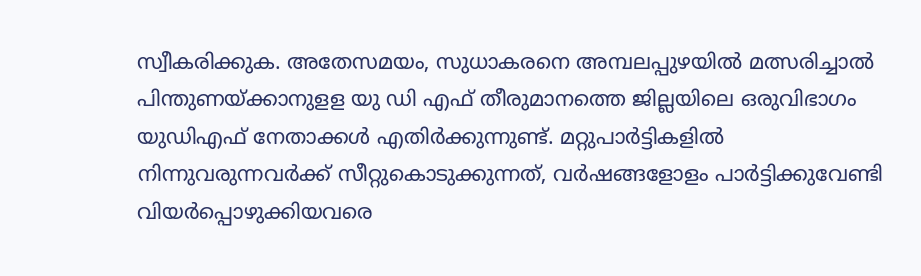സ്വീകരിക്കുക. അതേസമയം, സുധാകരനെ അമ്പലപ്പുഴയിൽ മത്സരിച്ചാൽ പിന്തുണയ്ക്കാനുളള യു ഡി എഫ് തീരുമാനത്തെ ജില്ലയിലെ ഒരുവിഭാഗം യുഡിഎഫ് നേതാക്കൾ എതിർക്കുന്നുണ്ട്. മറ്റുപാർട്ടികളിൽ നിന്നുവരുന്നവർക്ക് സീറ്റുകൊടുക്കുന്നത്, വർഷങ്ങളോളം പാർട്ടിക്കുവേണ്ടി വിയർപ്പൊഴുക്കിയവരെ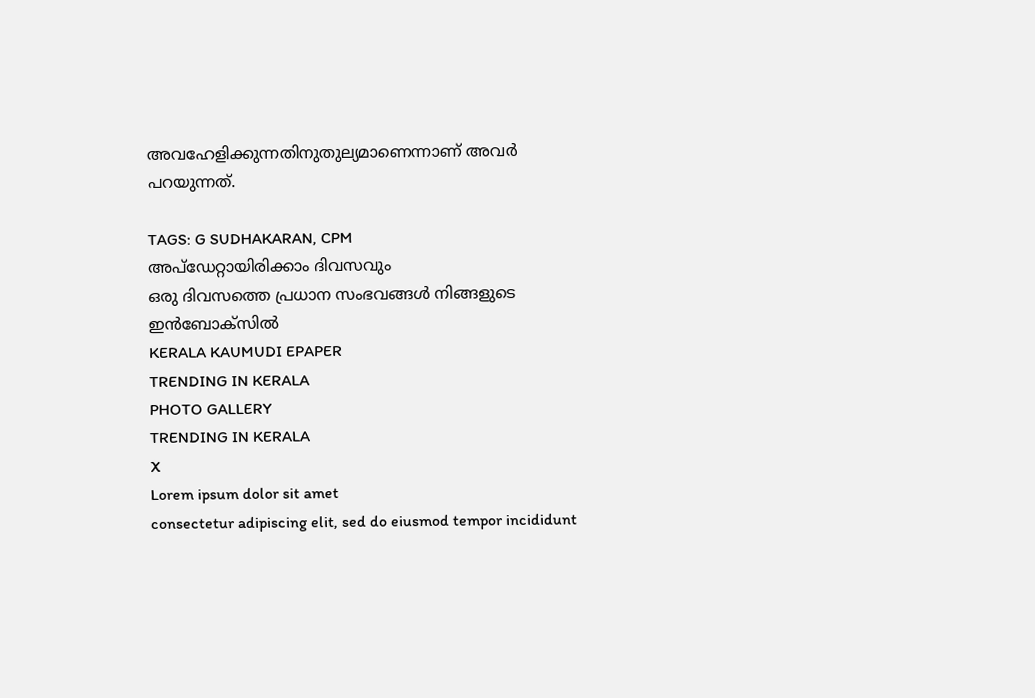അവഹേളിക്കുന്നതിനുതുല്യമാണെന്നാണ് അവർ പറയുന്നത്.

TAGS: G SUDHAKARAN, CPM
അപ്ഡേറ്റായിരിക്കാം ദിവസവും
ഒരു ദിവസത്തെ പ്രധാന സംഭവങ്ങൾ നിങ്ങളുടെ ഇൻബോക്സിൽ
KERALA KAUMUDI EPAPER
TRENDING IN KERALA
PHOTO GALLERY
TRENDING IN KERALA
X
Lorem ipsum dolor sit amet
consectetur adipiscing elit, sed do eiusmod tempor incididunt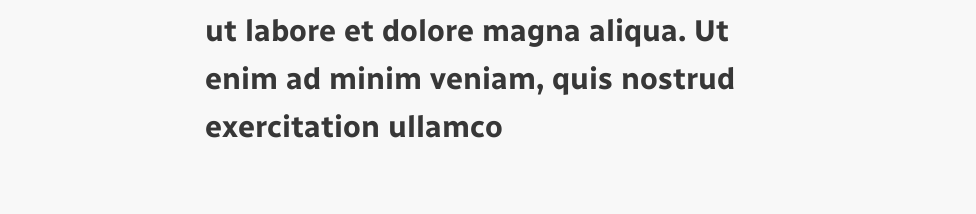ut labore et dolore magna aliqua. Ut enim ad minim veniam, quis nostrud exercitation ullamco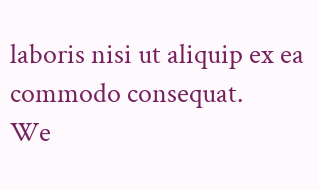laboris nisi ut aliquip ex ea commodo consequat.
We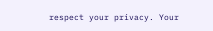respect your privacy. Your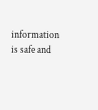information is safe and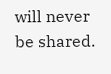will never be shared.